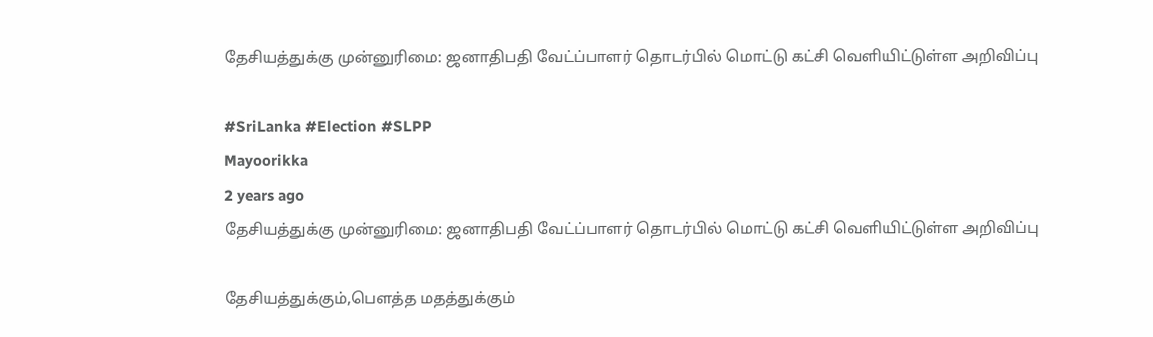தேசியத்துக்கு முன்னுரிமை: ஜனாதிபதி வேட்ப்பாளர் தொடர்பில் மொட்டு கட்சி வெளியிட்டுள்ள அறிவிப்பு

#SriLanka #Election #SLPP
Mayoorikka
2 years ago
தேசியத்துக்கு முன்னுரிமை: ஜனாதிபதி வேட்ப்பாளர் தொடர்பில் மொட்டு கட்சி வெளியிட்டுள்ள அறிவிப்பு

தேசியத்துக்கும்,பௌத்த மதத்துக்கும்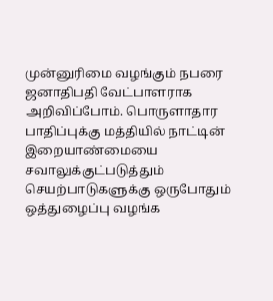முன்னுரிமை வழங்கும் நபரை ஜனாதிபதி வேட்பாளராக அறிவிப்போம். பொருளாதார பாதிப்புக்கு மத்தியில் நாட்டின் இறையாண்மையை சவாலுக்குட்படுத்தும் செயற்பாடுகளுக்கு ஒருபோதும் ஒத்துழைப்பு வழங்க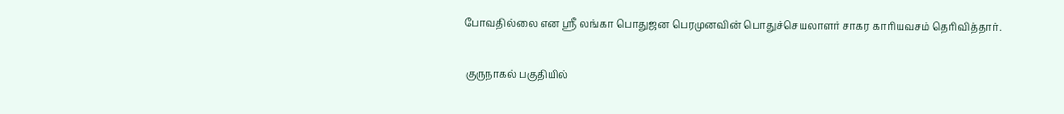போவதில்லை என ஸ்ரீ லங்கா பொதுஜன பெரமுனவின் பொதுச்செயலாளர் சாகர காரியவசம் தெரிவித்தார்.

 குருநாகல் பகுதியில்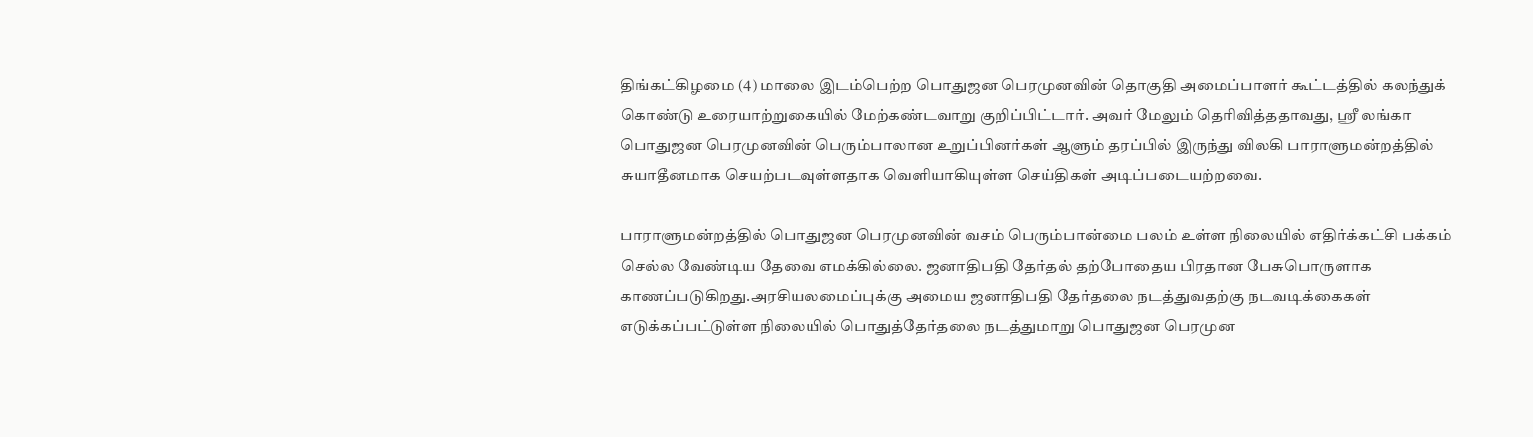திங்கட்கிழமை (4) மாலை இடம்பெற்ற பொதுஜன பெரமுனவின் தொகுதி அமைப்பாளர் கூட்டத்தில் கலந்துக் கொண்டு உரையாற்றுகையில் மேற்கண்டவாறு குறிப்பிட்டார். அவர் மேலும் தெரிவித்ததாவது, ஸ்ரீ லங்கா பொதுஜன பெரமுனவின் பெரும்பாலான உறுப்பினர்கள் ஆளும் தரப்பில் இருந்து விலகி பாராளுமன்றத்தில் சுயாதீனமாக செயற்படவுள்ளதாக வெளியாகியுள்ள செய்திகள் அடிப்படையற்றவை.

பாராளுமன்றத்தில் பொதுஜன பெரமுனவின் வசம் பெரும்பான்மை பலம் உள்ள நிலையில் எதிர்க்கட்சி பக்கம் செல்ல வேண்டிய தேவை எமக்கில்லை. ஜனாதிபதி தேர்தல் தற்போதைய பிரதான பேசுபொருளாக காணப்படுகிறது.அரசியலமைப்புக்கு அமைய ஜனாதிபதி தேர்தலை நடத்துவதற்கு நடவடிக்கைகள் எடுக்கப்பட்டுள்ள நிலையில் பொதுத்தேர்தலை நடத்துமாறு பொதுஜன பெரமுன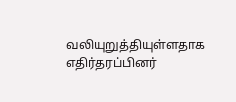வலியுறுத்தியுள்ளதாக எதிர்தரப்பினர்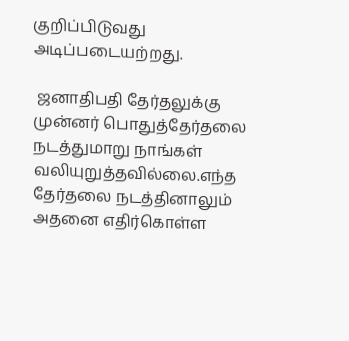குறிப்பிடுவது அடிப்படையற்றது.

 ஜனாதிபதி தேர்தலுக்கு முன்னர் பொதுத்தேர்தலை நடத்துமாறு நாங்கள் வலியுறுத்தவில்லை.எந்த தேர்தலை நடத்தினாலும் அதனை எதிர்கொள்ள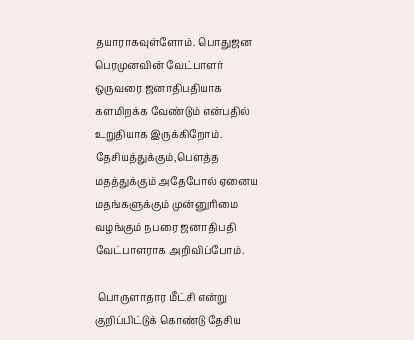தயாராகவுள்ளோம். பொதுஜன பெரமுனவின் வேட்பாளர் ஒருவரை ஜனாதிபதியாக களமிறக்க வேண்டும் என்பதில் உறுதியாக இருக்கிறோம். தேசியத்துக்கும்,பௌத்த மதத்துக்கும் அதேபோல் ஏனைய மதங்களுக்கும் முன்னுரிமை வழங்கும் நபரை ஜனாதிபதி வேட்பாளராக அறிவிப்போம்.

 பொருளாதார மீட்சி என்று குறிப்பிட்டுக் கொண்டு தேசிய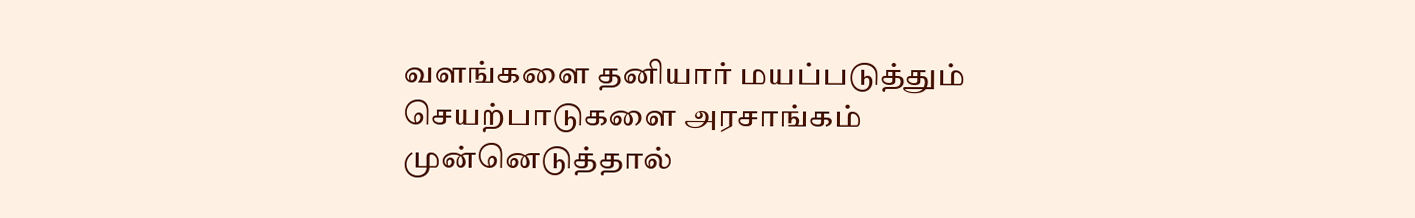வளங்களை தனியார் மயப்படுத்தும் செயற்பாடுகளை அரசாங்கம் முன்னெடுத்தால்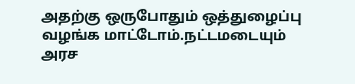அதற்கு ஒருபோதும் ஒத்துழைப்பு வழங்க மாட்டோம்.நட்டமடையும் அரச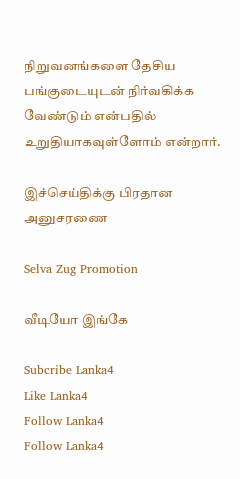நிறுவனங்களை தேசிய பங்குடையுடன் நிர்வகிக்க வேண்டும் என்பதில் உறுதியாகவுள்ளோம் என்றார்.

இச்செய்திக்கு பிரதான அனுசரணை

Selva Zug Promotion

வீடியோ இங்கே

Subcribe Lanka4
Like Lanka4
Follow Lanka4
Follow Lanka4